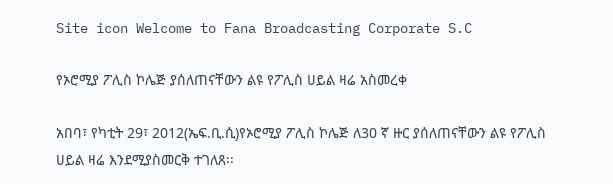Site icon Welcome to Fana Broadcasting Corporate S.C

የኦሮሚያ ፖሊስ ኮሌጅ ያሰለጠናቸውን ልዩ የፖሊስ ሀይል ዛሬ አስመረቀ

አበባ፣ የካቲት 29፣ 2012(ኤፍ.ቢ.ሲ)የኦሮሚያ ፖሊስ ኮሌጅ ለ30 ኛ ዙር ያሰለጠናቸውን ልዩ የፖሊስ ሀይል ዛሬ እንደሚያስመርቅ ተገለጸ፡፡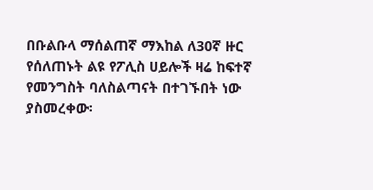በቡልቡላ ማሰልጠኛ ማእከል ለ30ኛ ዙር የሰለጠኑት ልዩ የፖሊስ ሀይሎች ዛሬ ከፍተኛ የመንግስት ባለስልጣናት በተገኙበት ነው ያስመረቀው፡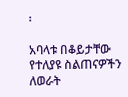፡

አባላቱ በቆይታቸው የተለያዩ ስልጠናዎችን ለወራት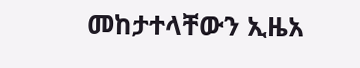መከታተላቸውን ኢዜአ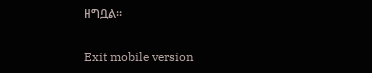ዘግቧል።

Exit mobile version